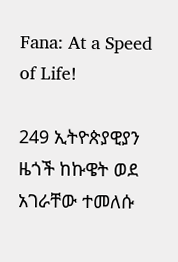Fana: At a Speed of Life!

249 ኢትዮጵያዊያን ዜጎች ከኩዌት ወደ አገራቸው ተመለሱ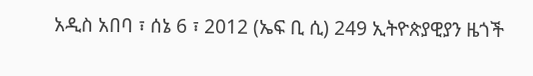አዲስ አበባ ፣ ሰኔ 6 ፣ 2012 (ኤፍ ቢ ሲ) 249 ኢትዮጵያዊያን ዜጎች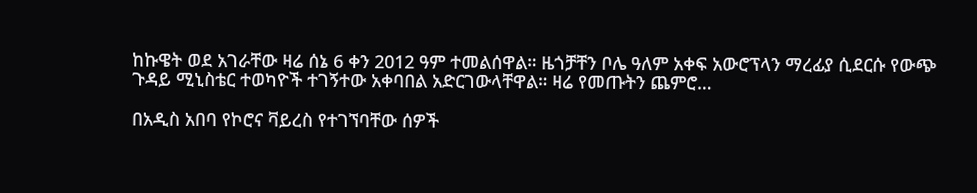ከኩዌት ወደ አገራቸው ዛሬ ሰኔ 6 ቀን 2012 ዓም ተመልሰዋል። ዜጎቻቸን ቦሌ ዓለም አቀፍ አውሮፕላን ማረፊያ ሲደርሱ የውጭ ጉዳይ ሚኒስቴር ተወካዮች ተገኝተው አቀባበል አድርገውላቸዋል። ዛሬ የመጡትን ጨምሮ…

በአዲስ አበባ የኮሮና ቫይረስ የተገኘባቸው ሰዎች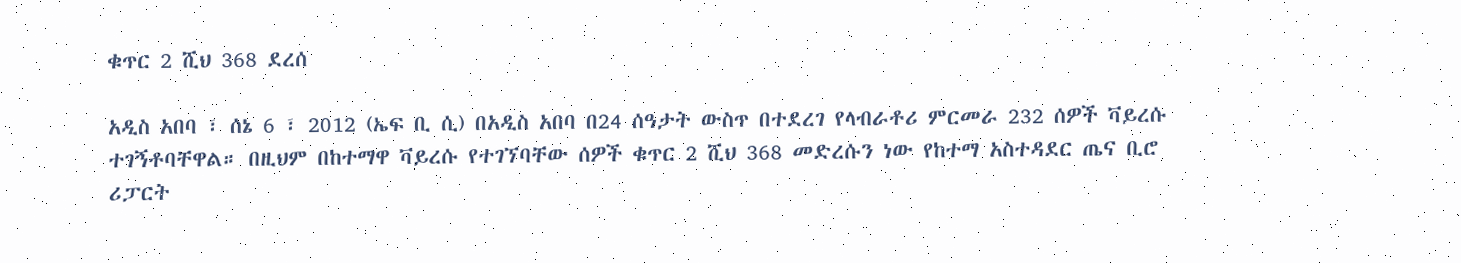ቁጥር 2 ሺህ 368 ደረሰ

አዲስ አበባ ፣ ሰኔ 6 ፣ 2012 (ኤፍ ቢ ሲ) በአዲስ አበባ በ24 ሰዓታት ውስጥ በተደረገ የላብራቶሪ ምርመራ 232 ሰዎች ቫይረሱ ተገኝቶባቸዋል። በዚህም በከተማዋ ቫይረሱ የተገኘባቸው ሰዎች ቁጥር 2 ሺህ 368 መድረሱን ነው የከተማ አስተዳደር ጤና ቢሮ ሪፓርት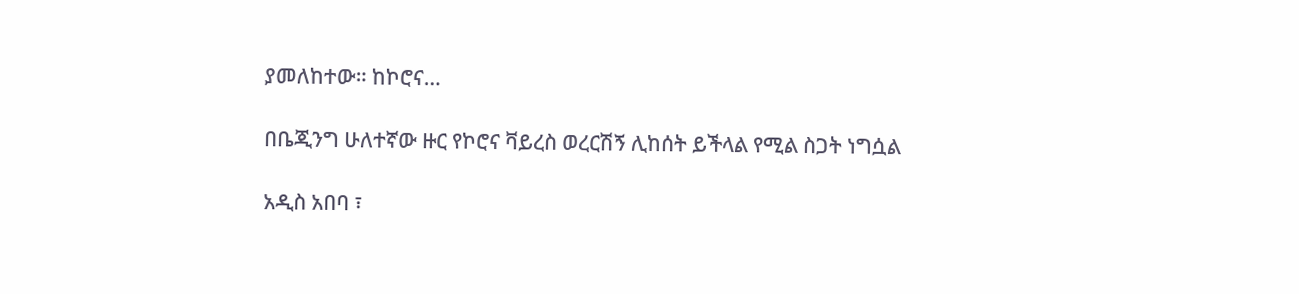ያመለከተው። ከኮሮና…

በቤጂንግ ሁለተኛው ዙር የኮሮና ቫይረስ ወረርሽኝ ሊከሰት ይችላል የሚል ስጋት ነግሷል

አዲስ አበባ ፣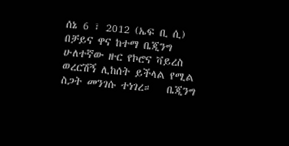ሰኔ 6 ፣ 2012 (ኤፍ ቢ ሲ) በቻይና ዋና ከተማ ቤጂንግ ሁለተኛው ዙር የኮሮና ቫይረስ ወረርሽኝ ሊከሰት ይችላል የሚል ስጋት መንገሱ ተነገረ።   ቤጂንግ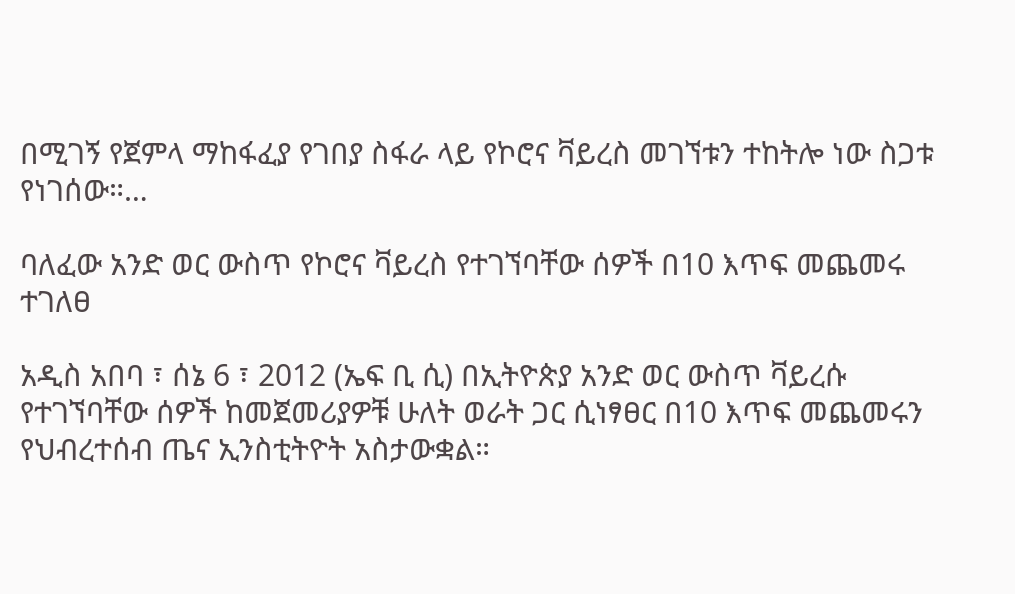በሚገኝ የጀምላ ማከፋፈያ የገበያ ስፋራ ላይ የኮሮና ቫይረስ መገኘቱን ተከትሎ ነው ስጋቱ የነገሰው።…

ባለፈው አንድ ወር ውስጥ የኮሮና ቫይረስ የተገኘባቸው ሰዎች በ10 እጥፍ መጨመሩ ተገለፀ

አዲስ አበባ ፣ ሰኔ 6 ፣ 2012 (ኤፍ ቢ ሲ) በኢትዮጵያ አንድ ወር ውስጥ ቫይረሱ የተገኘባቸው ሰዎች ከመጀመሪያዎቹ ሁለት ወራት ጋር ሲነፃፀር በ10 እጥፍ መጨመሩን የህብረተሰብ ጤና ኢንስቲትዮት አስታውቋል።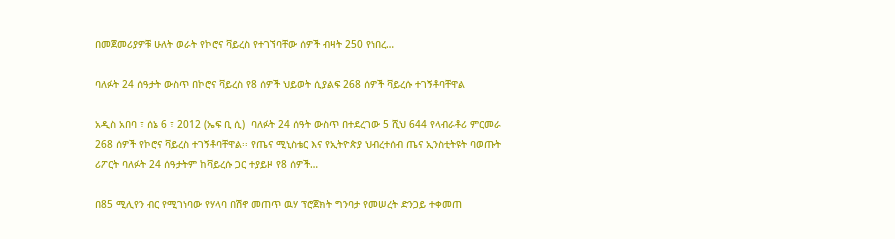በመጀመሪያዎቹ ሁለት ወራት የኮሮና ቫይረስ የተገኘባቸው ሰዎች ብዛት 250 የነበረ…

ባለፉት 24 ሰዓታት ውስጥ በኮሮና ቫይረስ የ8 ሰዎች ህይወት ሲያልፍ 268 ሰዎች ቫይረሱ ተገኝቶባቸዋል

አዲስ አበባ ፣ ሰኔ 6 ፣ 2012 (ኤፍ ቢ ሲ)  ባለፉት 24 ሰዓት ውስጥ በተደረገው 5 ሺህ 644 የላብራቶሪ ምርመራ 268 ሰዎች የኮሮና ቫይረስ ተገኝቶባቸዋል፡፡ የጤና ሚኒስቴር እና የኢትዮጵያ ህብረተሰብ ጤና ኢንስቲትዩት ባወጡት ሪፖርት ባለፉት 24 ሰዓታትም ከቫይረሱ ጋር ተያይዞ የ8 ሰዎች…

በ85 ሚሊየን ብር የሚገነባው የሃላባ በሽኖ መጠጥ ዉሃ ፕሮጀክት ግንባታ የመሠረት ድንጋይ ተቀመጠ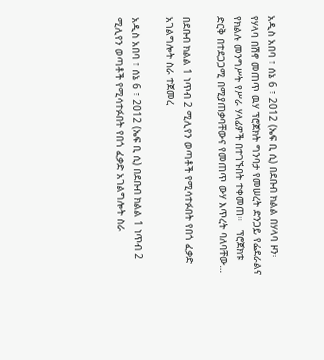አዲስ አበባ ፣ ሰኔ 6 ፣ 2012 (ኤፍ ቢ ሲ) በደቡብ ክልል በሃላባ ዞን፡ የሃላባ በሽኖ መጠጥ ዉሃ ፕሮጀክት ግንባታ የመሠረት ድንጋይ የፌደራልና የክልሉ መንግሥት የሥራ ሃላፊዎች በተገኙበት ተቀመጠ።   ፕሮጀክቱ ድርቅ በተደጋጋሚ በሚያጠቃባቸውና የመጠጥ ውሃ እጥረት ባለባቸው…

በደቡብ ክልል 1 ነጥብ 2 ሚሊየን ወጣቶች የሚሳተፉበት የበጎ ፈቃድ አገልግሎት ስራ ተጀመረ

አዲስ አበባ ፣ ሰኔ 6 ፣ 2012 (ኤፍ ቢ ሲ) በደቡብ ክልል 1 ነጥብ 2 ሚሊየን ወጣቶች የሚሳተፉበት የበጎ ፈቃድ አገልግሎት ስራ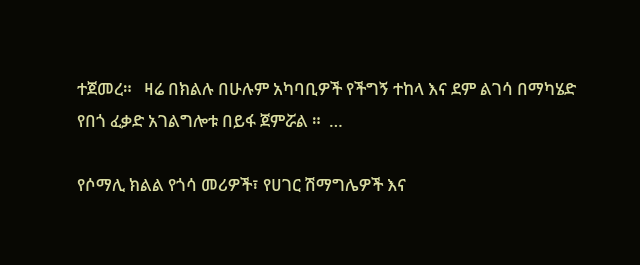ተጀመረ።   ዛሬ በክልሉ በሁሉም አካባቢዎች የችግኝ ተከላ እና ደም ልገሳ በማካሄድ የበጎ ፈቃድ አገልግሎቱ በይፋ ጀምሯል ።  …

የሶማሊ ክልል የጎሳ መሪዎች፣ የሀገር ሽማግሌዎች እና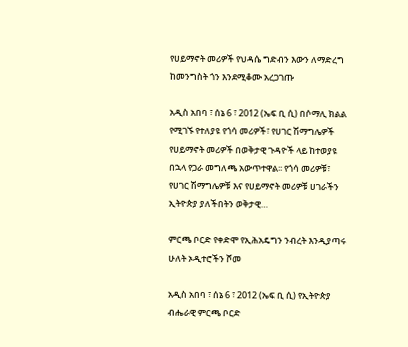የሀይማኖት መሪዎች የህዳሴ ግድብን እውን ለማድረግ ከመንግስት ጎን እንደሚቆሙ አረጋገጡ

አዲስ አበባ ፣ ሰኔ 6 ፣ 2012 (ኤፍ ቢ ሲ) በሶማሊ ክልል የሚገኙ የተለያዩ የጎሳ መሪዎች፣ የሀገር ሽማግሌዎች የሀይማኖት መሪዎች በወቅታዊ ጉዳዮች ላይ ከተወያዩ በኋላ የጋራ መግለጫ አውጥተዋል፡፡ የጎሳ መሪዎቹ፣ የሀገር ሽማግሌዎቹ እና የሀይማኖት መሪዎቹ ሀገራችን ኢትዮጵያ ያለችበትን ወቅታዊ…

ምርጫ ቦርድ የቀድሞ የኢሕአዴግን ንብረት እንዲያጣሩ ሁለት ኦዲተሮችን ሾመ

አዲስ አበባ ፣ ሰኔ 6 ፣ 2012 (ኤፍ ቢ ሲ) የኢትዮጵያ ብሔራዊ ምርጫ ቦርድ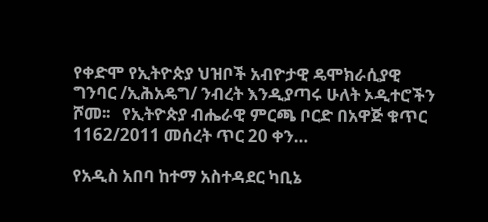የቀድሞ የኢትዮጵያ ህዝቦች አብዮታዊ ዴሞክራሲያዊ ግንባር /ኢሕአዴግ/ ንብረት እንዲያጣሩ ሁለት ኦዲተሮችን ሾመ፡፡   የኢትዮጵያ ብሔራዊ ምርጫ ቦርድ በአዋጅ ቁጥር 1162/2011 መሰረት ጥር 20 ቀን…

የአዲስ አበባ ከተማ አስተዳደር ካቢኔ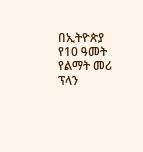በኢትዮጵያ የ10 ዓመት የልማት መሪ ፕላን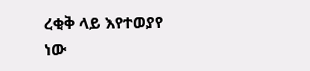ረቂቅ ላይ እየተወያየ ነው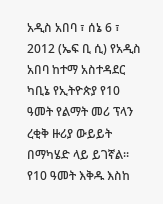አዲስ አበባ ፣ ሰኔ 6 ፣ 2012 (ኤፍ ቢ ሲ) የአዲስ አበባ ከተማ አስተዳደር ካቢኔ የኢትዮጵያ የ10 ዓመት የልማት መሪ ፕላን ረቂቅ ዙሪያ ውይይት በማካሄድ ላይ ይገኛል፡፡ የ10 ዓመት እቅዱ እስከ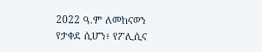2022 ዓ.ም ለመከናወን የታቀደ ሲሆን፥ የፖሊሲና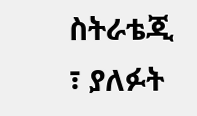ስትራቴጂ ፣ ያለፉት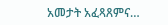አመታት አፈጻጸምና…